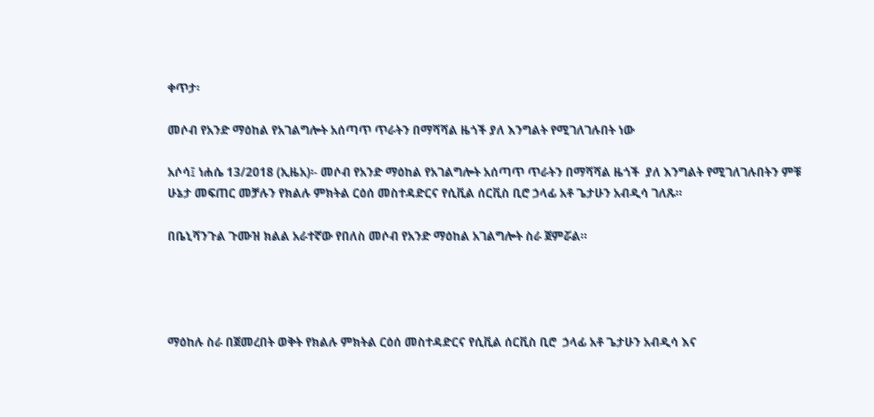ቀጥታ፡

መሶብ የአንድ ማዕከል የአገልግሎት አሰጣጥ ጥራትን በማሻሻል ዜጎች ያለ እንግልት የሚገለገሉበት ነው

አሶሳ፤ ነሐሴ 13/2018 (ኢዜአ)፡- መሶብ የአንድ ማዕከል የአገልግሎት አሰጣጥ ጥራትን በማሻሻል ዜጎች  ያለ እንግልት የሚገለገሉበትን ምቹ ሁኔታ መፍጠር መቻሉን የክልሉ ምክትል ርዕሰ መስተዳድርና የሲቪል ሰርቪስ ቢሮ ኃላፊ አቶ ጌታሁን አብዲሳ ገለጹ።

በቤኒሻንጉል ጉሙዝ ክልል አራተኛው የበለስ መሶብ የአንድ ማዕከል አገልግሎት ስራ ጀምሯል።




ማዕከሉ ስራ በጀመረበት ወቅት የክልሉ ምክትል ርዕሰ መስተዳድርና የሲቪል ሰርቪስ ቢሮ  ኃላፊ አቶ ጌታሁን አብዲሳ እና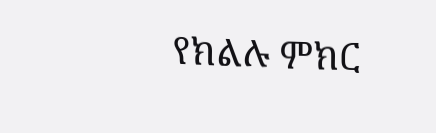የክልሉ ምክር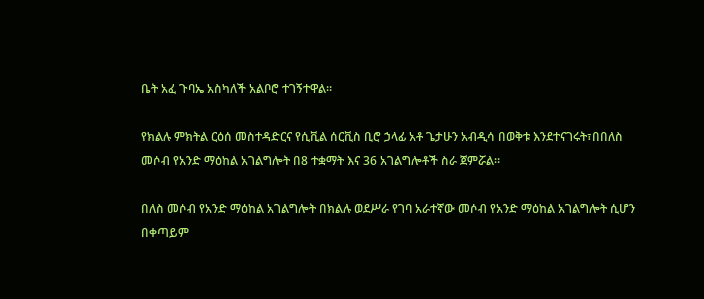ቤት አፈ ጉባኤ አስካለች አልቦሮ ተገኝተዋል።

የክልሉ ምክትል ርዕሰ መስተዳድርና የሲቪል ሰርቪስ ቢሮ ኃላፊ አቶ ጌታሁን አብዲሳ በወቅቱ እንደተናገሩት፣በበለስ መሶብ የአንድ ማዕከል አገልግሎት በ8 ተቋማት እና 36 አገልግሎቶች ስራ ጀምሯል።

በለስ መሶብ የአንድ ማዕከል አገልግሎት በክልሉ ወደሥራ የገባ አራተኛው መሶብ የአንድ ማዕከል አገልግሎት ሲሆን በቀጣይም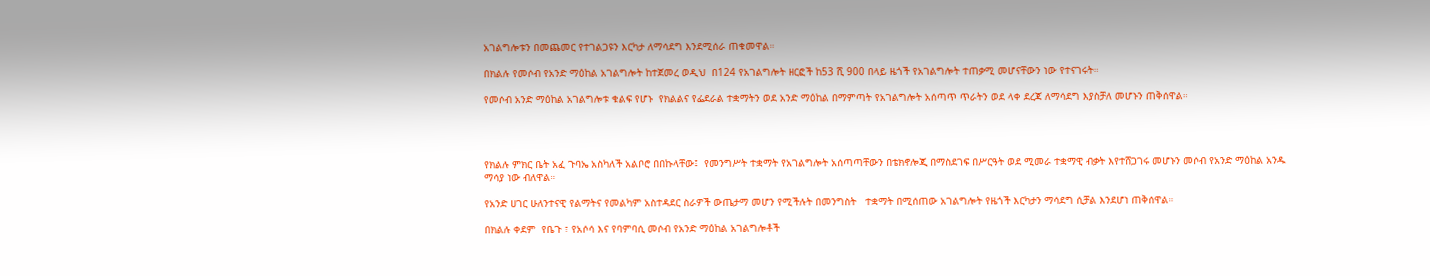አገልግሎቱን በመጨመር የተገልጋዩን እርካታ ለማሳደግ እንደሚሰራ ጠቁመዋል።

በክልሉ የመሶብ የአንድ ማዕከል አገልግሎት ከተጀመረ ወዲህ  በ124 የአገልግሎት ዘርፎች ከ53 ሺ 900 በላይ ዜጎች የአገልግሎት ተጠቃሚ መሆናቸውን ነው የተናገሩት።

የመሶብ አንድ ማዕከል አገልግሎቱ ቁልፍ የሆኑ  የክልልና የፌደራል ተቋማትን ወደ አንድ ማዕከል በማምጣት የአገልግሎት አሰጣጥ ጥራትን ወደ ላቀ ደረጃ ለማሳደግ እያስቻለ መሆኑን ጠቅሰዋል።




የክልሉ ምክር ቤት አፈ ጉባኤ አስካለች አልቦሮ በበኩላቸው፤  የመንግሥት ተቋማት የአገልግሎት አሰጣጣቸውን በቴክኖሎጂ በማስደገፍ በሥርዓት ወደ ሚመራ ተቋማዊ ብቃት እየተሸጋገሩ መሆኑን መሶብ የአንድ ማዕከል አንዱ ማሳያ ነው ብለዋል።

የአንድ ሀገር ሁለንተናዊ የልማትና የመልካም አስተዳደር ስራዎች ውጤታማ መሆን የሚችሉት በመንግስት   ተቋማት በሚሰጠው አገልግሎት የዜጎች እርካታን ማሳደግ ሲቻል እንደሆነ ጠቅሰዋል።

በክልሉ ቀደም  የቤጉ ፣ የአሶሳ እና የባምባሲ መሶብ የአንድ ማዕከል አገልግሎቶች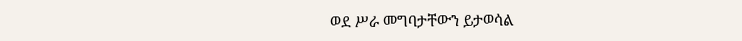ወደ ሥራ መግባታቸውን ይታወሳል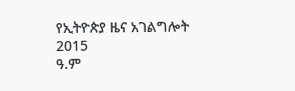የኢትዮጵያ ዜና አገልግሎት
2015
ዓ.ም